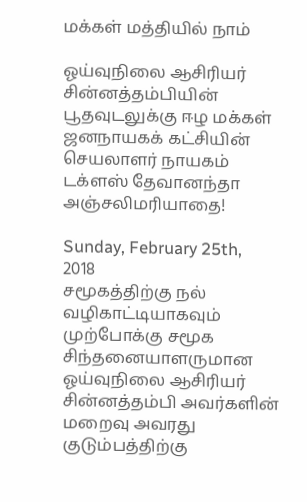மக்கள் மத்தியில் நாம்

ஓய்வுநிலை ஆசிரியர் சின்னத்தம்பியின் பூதவுடலுக்கு ஈழ மக்கள் ஜனநாயகக் கட்சியின் செயலாளர் நாயகம் டக்ளஸ் தேவானந்தா அஞ்சலிமரியாதை!

Sunday, February 25th, 2018
சமூகத்திற்கு நல் வழிகாட்டியாகவும் முற்போக்கு சமூக சிந்தனையாளருமான  ஓய்வுநிலை ஆசிரியர் சின்னத்தம்பி அவர்களின் மறைவு அவரது குடும்பத்திற்கு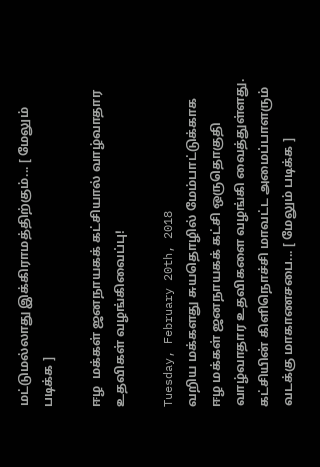மட்டுமல்லாது இக்கிராமத்திற்கும்... [ மேலும் படிக்க ]

ஈழ  மக்கள் ஜனநாயகக் கட்சியால் வாழ்வாதார உதவிகள் வழங்கிவைப்பு!

Tuesday, February 20th, 2018
வறிய மக்களது சுயதொழில் மேம்பாட்டுக்காக ஈழ மக்கள் ஜனநாயகக் கட்சி ஒருதொகுதி வாழ்வாதார உதவிகளை வழங்கி வைத்துள்ளது. கட்சியின் கிளிநொச்சி மாவட்ட அமைப்பாளரும் வடக்கு மாகாணசபை... [ மேலும் படிக்க ]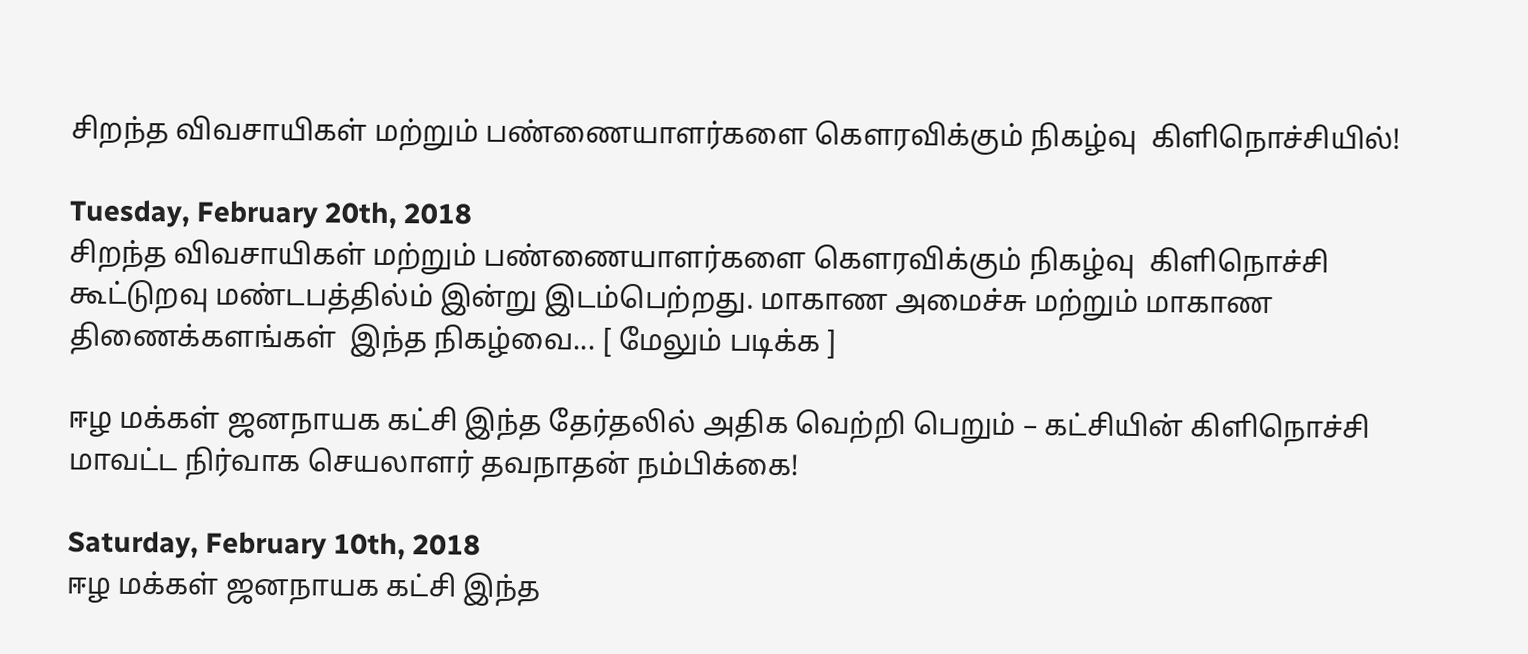சிறந்த விவசாயிகள் மற்றும் பண்ணையாளர்களை கெளரவிக்கும் நிகழ்வு  கிளிநொச்சியில்!

Tuesday, February 20th, 2018
சிறந்த விவசாயிகள் மற்றும் பண்ணையாளர்களை கெளரவிக்கும் நிகழ்வு  கிளிநொச்சி கூட்டுறவு மண்டபத்தில்ம் இன்று இடம்பெற்றது. மாகாண அமைச்சு மற்றும் மாகாண திணைக்களங்கள்  இந்த நிகழ்வை... [ மேலும் படிக்க ]

ஈழ மக்கள் ஜனநாயக கட்சி இந்த தேர்தலில் அதிக வெற்றி பெறும் – கட்சியின் கிளிநொச்சி மாவட்ட நிர்வாக செயலாளர் தவநாதன் நம்பிக்கை!

Saturday, February 10th, 2018
ஈழ மக்கள் ஜனநாயக கட்சி இந்த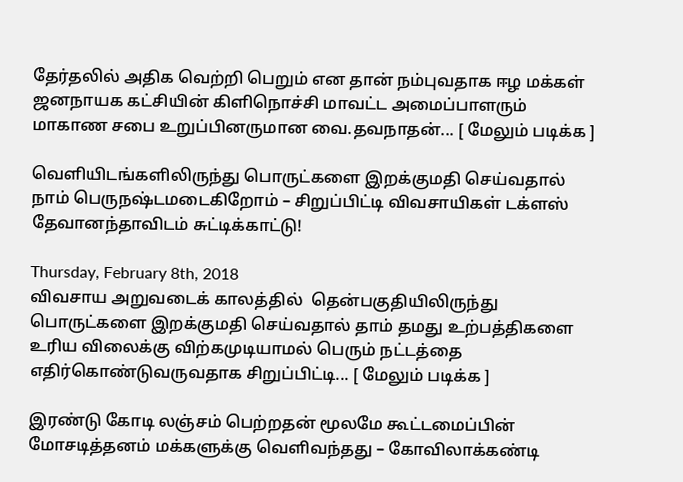தேர்தலில் அதிக வெற்றி பெறும் என தான் நம்புவதாக ஈழ மக்கள் ஜனநாயக கட்சியின் கிளிநொச்சி மாவட்ட அமைப்பாளரும் மாகாண சபை உறுப்பினருமான வை.தவநாதன்... [ மேலும் படிக்க ]

வெளியிடங்களிலிருந்து பொருட்களை இறக்குமதி செய்வதால் நாம் பெருநஷ்டமடைகிறோம் – சிறுப்பிட்டி விவசாயிகள் டக்ளஸ் தேவானந்தாவிடம் சுட்டிக்காட்டு!

Thursday, February 8th, 2018
விவசாய அறுவடைக் காலத்தில்  தென்பகுதியிலிருந்து பொருட்களை இறக்குமதி செய்வதால் தாம் தமது உற்பத்திகளை உரிய விலைக்கு விற்கமுடியாமல் பெரும் நட்டத்தை எதிர்கொண்டுவருவதாக சிறுப்பிட்டி... [ மேலும் படிக்க ]

இரண்டு கோடி லஞ்சம் பெற்றதன் மூலமே கூட்டமைப்பின் மோசடித்தனம் மக்களுக்கு வெளிவந்தது – கோவிலாக்கண்டி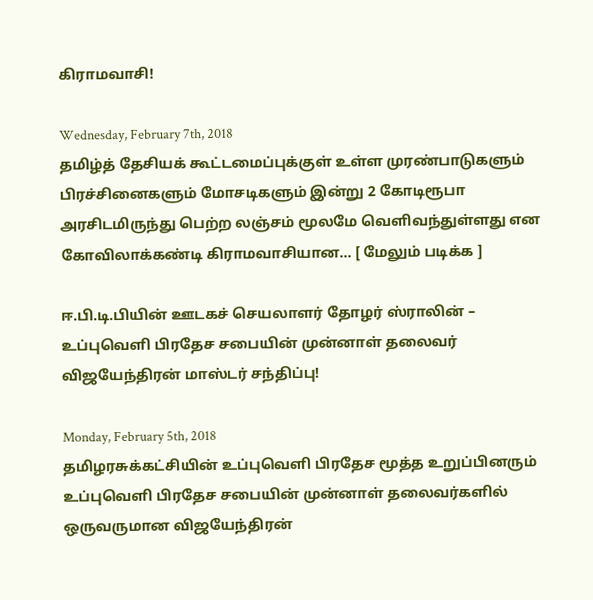கிராமவாசி!

Wednesday, February 7th, 2018
தமிழ்த் தேசியக் கூட்டமைப்புக்குள் உள்ள முரண்பாடுகளும் பிரச்சினைகளும் மோசடிகளும் இன்று 2 கோடிரூபா  அரசிடமிருந்து பெற்ற லஞ்சம் மூலமே வெளிவந்துள்ளது என கோவிலாக்கண்டி கிராமவாசியான... [ மேலும் படிக்க ]

ஈ.பி.டி.பியின் ஊடகச் செயலாளர் தோழர் ஸ்ராலின் – உப்புவெளி பிரதேச சபையின் முன்னாள் தலைவர் விஜயேந்திரன் மாஸ்டர் சந்திப்பு!

Monday, February 5th, 2018
தமிழரசுக்கட்சியின் உப்புவெளி பிரதேச மூத்த உறுப்பினரும் உப்புவெளி பிரதேச சபையின் முன்னாள் தலைவர்களில் ஒருவருமான விஜயேந்திரன்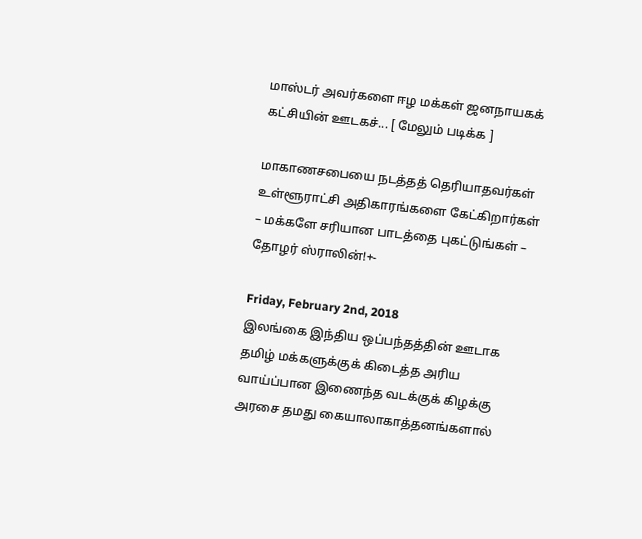மாஸ்டர் அவர்களை ஈழ மக்கள் ஜனநாயகக் கட்சியின் ஊடகச்... [ மேலும் படிக்க ]

மாகாணசபையை நடத்தத் தெரியாதவர்கள் உள்ளூராட்சி அதிகாரங்களை கேட்கிறார்கள் – மக்களே சரியான பாடத்தை புகட்டுங்கள் – தோழர் ஸ்ராலின்!+-

Friday, February 2nd, 2018
இலங்கை இந்திய ஒப்பந்தத்தின் ஊடாக தமிழ் மக்களுக்குக் கிடைத்த அரிய வாய்ப்பான இணைந்த வடக்குக் கிழக்கு அரசை தமது கையாலாகாத்தனங்களால்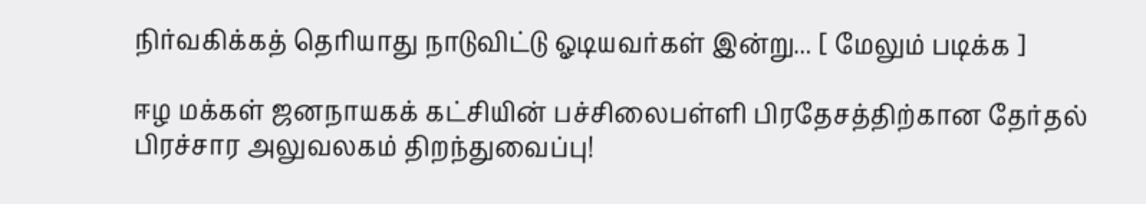நிர்வகிக்கத் தெரியாது நாடுவிட்டு ஓடியவர்கள் இன்று... [ மேலும் படிக்க ]

ஈழ மக்கள் ஜனநாயகக் கட்சியின் பச்சிலைபள்ளி பிரதேசத்திற்கான தேர்தல் பிரச்சார அலுவலகம் திறந்துவைப்பு!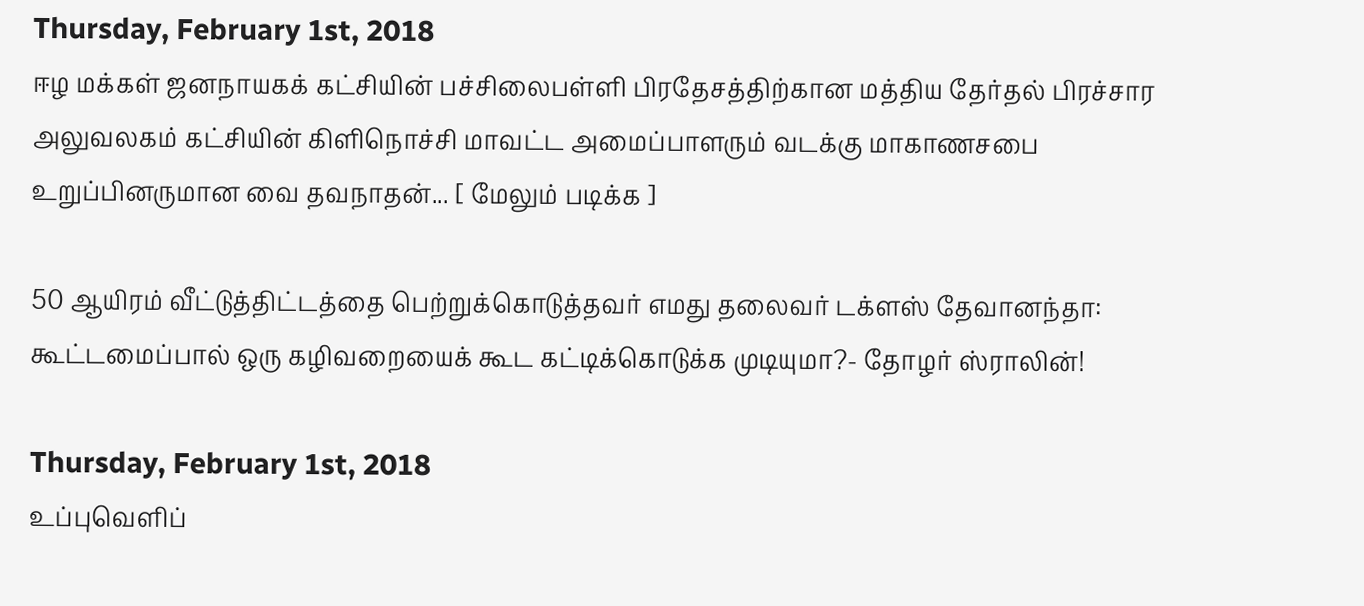Thursday, February 1st, 2018
ஈழ மக்கள் ஜனநாயகக் கட்சியின் பச்சிலைபள்ளி பிரதேசத்திற்கான மத்திய தேர்தல் பிரச்சார அலுவலகம் கட்சியின் கிளிநொச்சி மாவட்ட அமைப்பாளரும் வடக்கு மாகாணசபை உறுப்பினருமான வை தவநாதன்... [ மேலும் படிக்க ]

50 ஆயிரம் வீட்டுத்திட்டத்தை பெற்றுக்கொடுத்தவர் எமது தலைவர் டக்ளஸ் தேவானந்தா: கூட்டமைப்பால் ஒரு கழிவறையைக் கூட கட்டிக்கொடுக்க முடியுமா?- தோழர் ஸ்ராலின்!

Thursday, February 1st, 2018
உப்புவெளிப்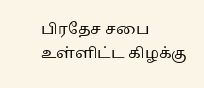பிரதேச சபை உள்ளிட்ட கிழக்கு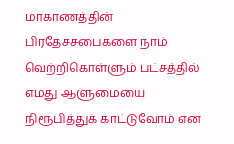மாகாணத்தின் பிரதேசசபைகளை நாம் வெற்றிகொள்ளும் பட்சத்தில் எமது ஆளுமையை நிரூபித்துக் காட்டுவோம் என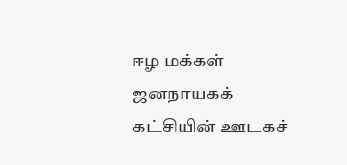ஈழ மக்கள் ஜனநாயகக் கட்சியின் ஊடகச்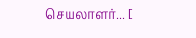செயலாளர்... [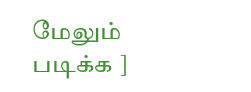மேலும் படிக்க ]